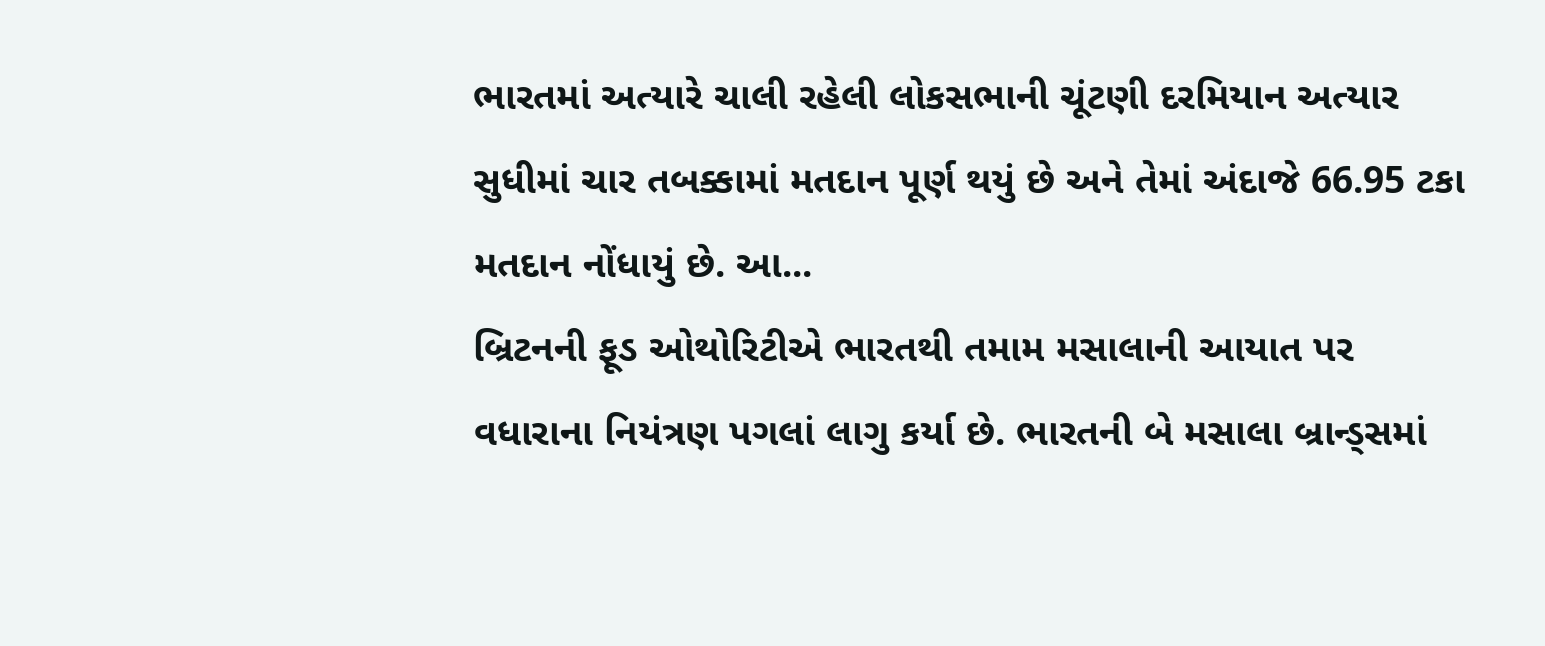ભારતમાં અત્યારે ચાલી રહેલી લોકસભાની ચૂંટણી દરમિયાન અત્યાર સુધીમાં ચાર તબક્કામાં મતદાન પૂર્ણ થયું છે અને તેમાં અંદાજે 66.95 ટકા મતદાન નોંધાયું છે. આ...
બ્રિટનની ફૂડ ઓથોરિટીએ ભારતથી તમામ મસાલાની આયાત પર વધારાના નિયંત્રણ પગલાં લાગુ કર્યા છે. ભારતની બે મસાલા બ્રાન્ડ્સમાં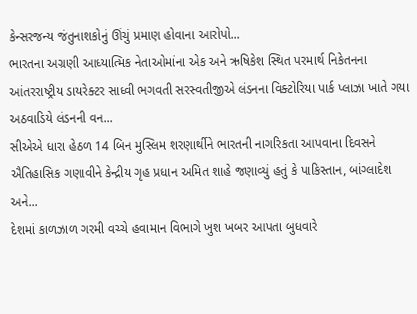કેન્સરજન્ય જંતુનાશકોનું ઊંચું પ્રમાણ હોવાના આરોપો...
ભારતના અગ્રણી આધ્યાત્મિક નેતાઓમાંના એક અને ઋષિકેશ સ્થિત પરમાર્થ નિકેતનના આંતરરાષ્ટ્રીય ડાયરેક્ટર સાધ્વી ભગવતી સરસ્વતીજીએ લંડનના વિક્ટોરિયા પાર્ક પ્લાઝા ખાતે ગયા અઠવાડિયે લંડનની વન...
સીએએ ધારા હેઠળ 14 બિન મુસ્લિમ શરણાર્થીને ભારતની નાગરિકતા આપવાના દિવસને ઐતિહાસિક ગણાવીને કેન્દ્રીય ગૃહ પ્રધાન અમિત શાહે જણાવ્યું હતું કે પાકિસ્તાન, બાંગ્લાદેશ અને...
દેશમાં કાળઝાળ ગરમી વચ્ચે હવામાન વિભાગે ખુશ ખબર આપતા બુધવારે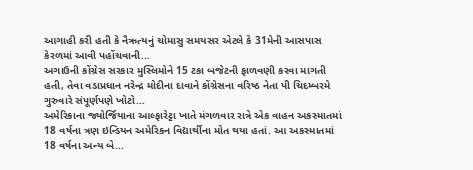આગાહી કરી હતી કે નૈઋત્યનું ચોમાસુ સમયસર એટલે કે 31મેની આસપાસ કેરળમાં આવી પહોંચવાની...
અગાઉની કોંગ્રેસ સરકાર મુસ્લિમોને 15 ટકા બજેટની ફાળવણી કરવા માગતી હતી, તેવા વડાપ્રધાન નરેન્દ્ર મોદીના દાવાને કોંગ્રેસના વરિષ્ઠ નેતા પી ચિદમ્બરમે ગુરુવારે સંપૂર્ણપણે ખોટો...
અમેરિકાના જ્યોર્જિયાના આલ્ફારેટ્ટા ખાતે મંગળવાર રાત્રે એક વાહન અકસ્માતમાં 18 વર્ષના ત્રણ ઇન્ડિયન અમેરિકન વિદ્યાર્થીના મોત થયા હતાં. આ અકસ્માતમાં 18 વર્ષના અન્ય બે...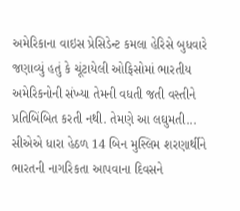અમેરિકાના વાઇસ પ્રેસિડેન્ટ કમલા હેરિસે બુધવારે જણાવ્યું હતું કે ચૂંટાયેલી ઓફિસોમાં ભારતીય અમેરિકનોની સંખ્યા તેમની વધતી જતી વસ્તીને પ્રતિબિંબિત કરતી નથી. તેમણે આ લઘુમતી...
સીએએ ધારા હેઠળ 14 બિન મુસ્લિમ શરણાર્થીને ભારતની નાગરિકતા આપવાના દિવસને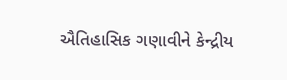ઐતિહાસિક ગણાવીને કેન્દ્રીય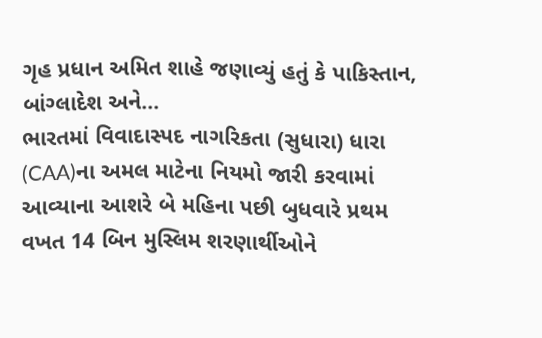ગૃહ પ્રધાન અમિત શાહે જણાવ્યું હતું કે પાકિસ્તાન, બાંગ્લાદેશ અને...
ભારતમાં વિવાદાસ્પદ નાગરિકતા (સુધારા) ધારા (CAA)ના અમલ માટેના નિયમો જારી કરવામાં આવ્યાના આશરે બે મહિના પછી બુધવારે પ્રથમ વખત 14 બિન મુસ્લિમ શરણાર્થીઓને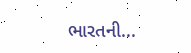ભારતની...